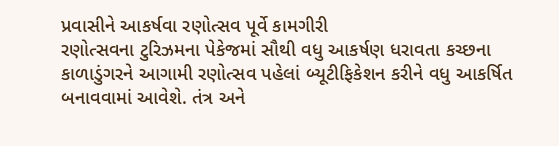પ્રવાસીને આકર્ષવા રણોત્સવ પૂર્વે કામગીરી
રણોત્સવના ટુરિઝમના પેકેજમાં સૌથી વધુ આકર્ષણ ધરાવતા કચ્છના કાળાડુંગરને આગામી રણોત્સવ પહેલાં બ્યૂટીફિકેશન કરીને વધુ આકર્ષિત બનાવવામાં આવેશે. તંત્ર અને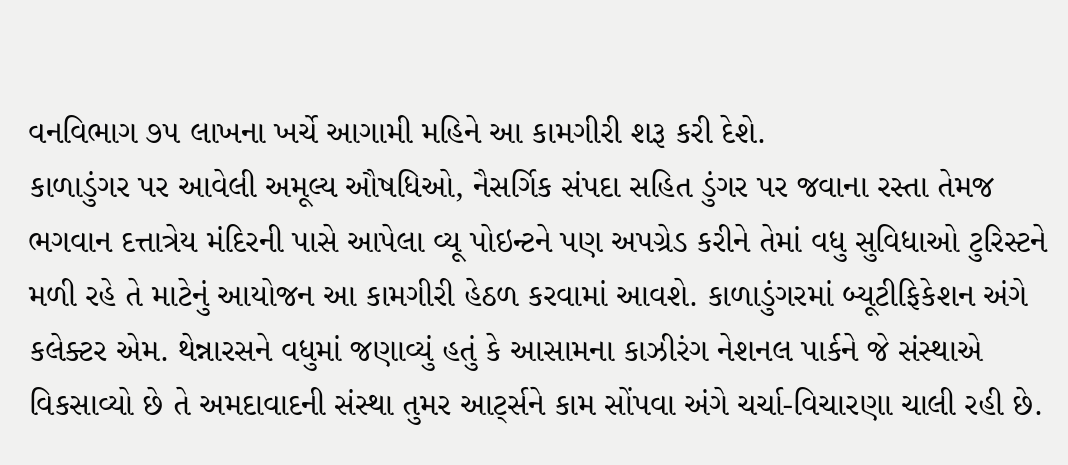વનવિભાગ ૭૫ લાખના ખર્ચે આગામી મહિને આ કામગીરી શરૂ કરી દેશે.
કાળાડુંગર પર આવેલી અમૂલ્ય ઔષધિઓ, નૈસર્ગિક સંપદા સહિત ડુંગર પર જવાના રસ્તા તેમજ ભગવાન દત્તાત્રેય મંદિરની પાસે આપેલા વ્યૂ પોઇન્ટને પણ અપગ્રેડ કરીને તેમાં વધુ સુવિધાઓ ટુરિસ્ટને મળી રહે તે માટેનું આયોજન આ કામગીરી હેઠળ કરવામાં આવશે. કાળાડુંગરમાં બ્યૂટીફિકેશન અંગે કલેક્ટર એમ. થેન્નારસને વધુમાં જણાવ્યું હતું કે આસામના કાઝીરંગ નેશનલ પાર્કને જે સંસ્થાએ વિકસાવ્યો છે તે અમદાવાદની સંસ્થા તુમર આર્ટ્સને કામ સોંપવા અંગે ચર્ચા-વિચારણા ચાલી રહી છે.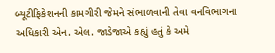બ્યૂટીફિકેશનની કામગીરી જેમને સંભાળવાની તેવા વનવિભાગના અધિકારી એન. એલ. જાડેજાએ કહ્યું હતું કે અમે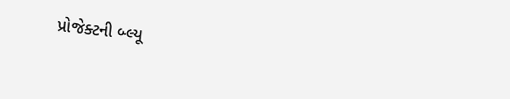પ્રોજેક્ટની બ્લ્યૂ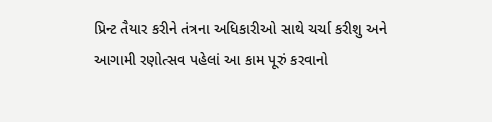પ્રિન્ટ તૈયાર કરીને તંત્રના અધિકારીઓ સાથે ચર્ચા કરીશુ અને આગામી રણોત્સવ પહેલાં આ કામ પૂરું કરવાનો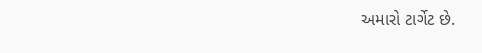અમારો ટાર્ગેટ છે.